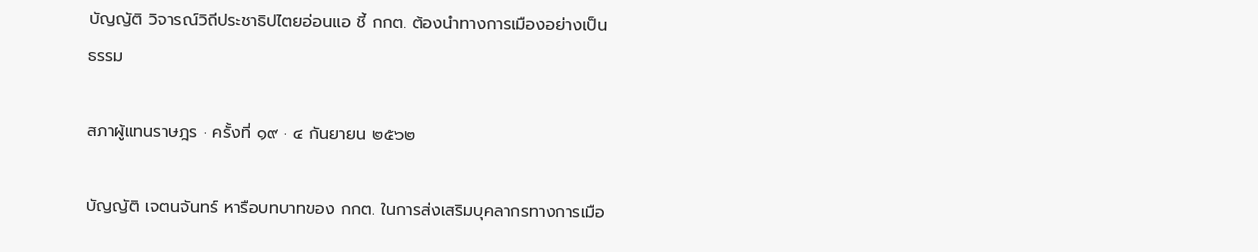บัญญัติ วิจารณ์วิถีประชาธิปไตยอ่อนแอ ชี้ กกต. ต้องนำทางการเมืองอย่างเป็นธรรม

สภาผู้แทนราษฎร · ครั้งที่ ๑๙ · ๔ กันยายน ๒๕๖๒

บัญญัติ เจตนจันทร์ หารือบทบาทของ กกต. ในการส่งเสริมบุคลากรทางการเมือ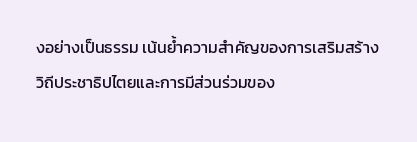งอย่างเป็นธรรม เน้นย้ำความสำคัญของการเสริมสร้างวิถีประชาธิปไตยและการมีส่วนร่วมของ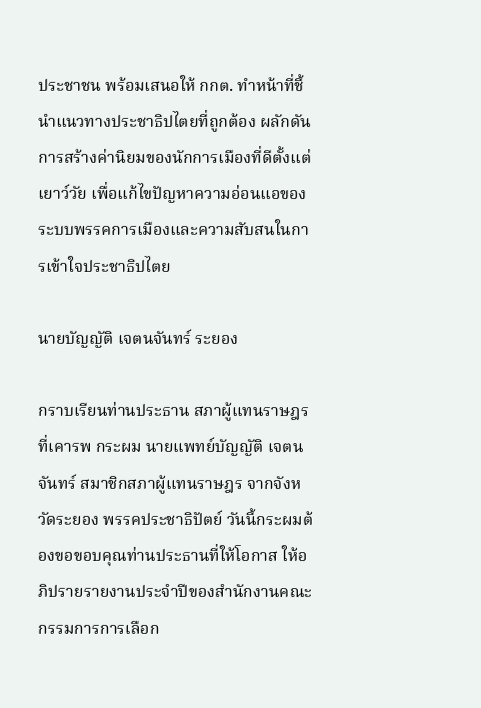ประชาชน พร้อมเสนอให้ กกต. ทำหน้าที่ชี้นำแนวทางประชาธิปไตยที่ถูกต้อง ผลักดันการสร้างค่านิยมของนักการเมืองที่ดีตั้งแต่เยาว์วัย เพื่อแก้ไขปัญหาความอ่อนแอของระบบพรรคการเมืองและความสับสนในการเข้าใจประชาธิปไตย

นายบัญญัติ เจตนจันทร์ ระยอง

กราบเรียนท่านประธาน สภาผู้แทนราษฎร ที่เคารพ กระผม นายแพทย์บัญญัติ เจตนจันทร์ สมาชิกสภาผู้แทนราษฎร จากจังหวัดระยอง พรรคประชาธิปัตย์ วันนี้กระผมต้องขอขอบคุณท่านประธานที่ให้โอกาส ให้อภิปรายรายงานประจำปีของสำนักงานคณะกรรมการการเลือก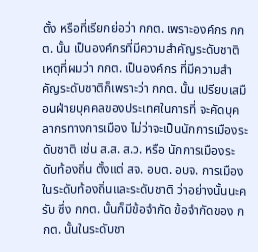ตั้ง หรือที่เรียกย่อว่า กกต. เพราะองค์กร กกต. นั้น เป็นองค์กรที่มีความสำคัญระดับชาติ เหตุที่ผมว่า กกต. เป็นองค์กร ที่มีความสำคัญระดับชาติก็เพราะว่า กกต. นั้น เปรียบเสมือนฝ่ายบุคคลของประเทศในการที่ จะคัดบุคลากรทางการเมือง ไม่ว่าจะเป็นนักการเมืองระดับชาติ เช่น ส.ส. ส.ว. หรือ นักการเมืองระดับท้องถิ่น ตั้งแต่ สจ. อบต. อบจ. การเมืองในระดับท้องถิ่นและระดับชาติ ว่าอย่างนั้นนะครับ ซึ่ง กกต. นั้นก็มีข้อจำกัด ข้อจำกัดของ กกต. นั้นในระดับชา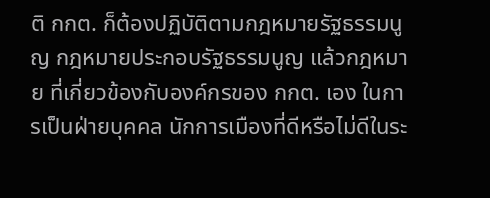ติ กกต. ก็ต้องปฏิบัติตามกฎหมายรัฐธรรมนูญ กฎหมายประกอบรัฐธรรมนูญ แล้วกฎหมาย ที่เกี่ยวข้องกับองค์กรของ กกต. เอง ในการเป็นฝ่ายบุคคล นักการเมืองที่ดีหรือไม่ดีในระ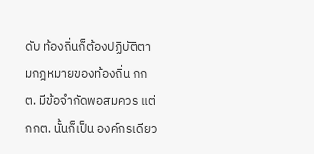ดับ ท้องถิ่นก็ต้องปฏิบัติตามกฎหมายของท้องถิ่น กกต. มีข้อจำกัดพอสมควร แต่ กกต. นั้นก็เป็น องค์กรเดียว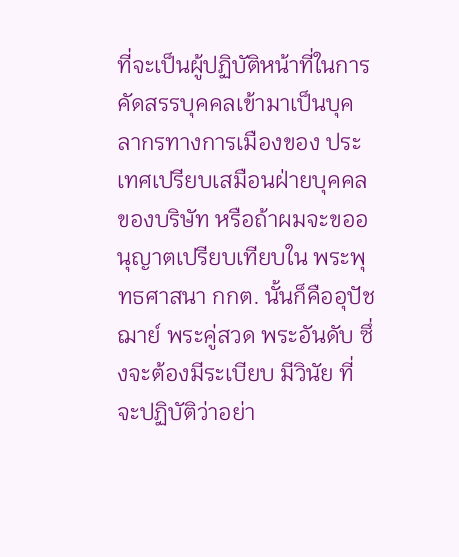ที่จะเป็นผู้ปฏิบัติหน้าที่ในการคัดสรรบุคคลเข้ามาเป็นบุคลากรทางการเมืองของ ประเทศเปรียบเสมือนฝ่ายบุคคลของบริษัท หรือถ้าผมจะขออนุญาตเปรียบเทียบใน พระพุทธศาสนา กกต. นั้นก็คืออุปัชฌาย์ พระคู่สวด พระอันดับ ซึ่งจะต้องมีระเบียบ มีวินัย ที่จะปฏิบัติว่าอย่า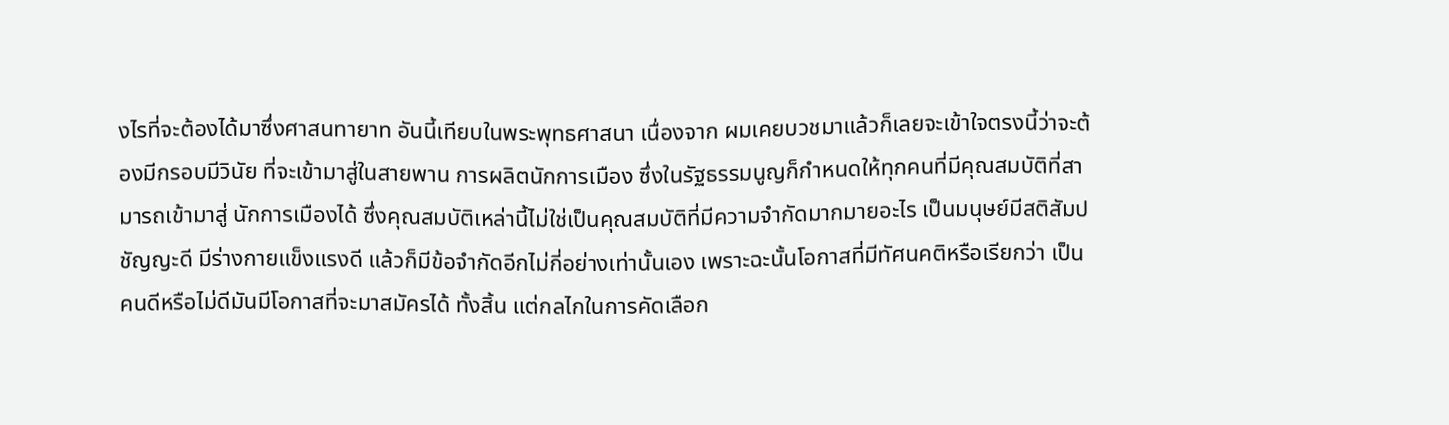งไรที่จะต้องได้มาซึ่งศาสนทายาท อันนี้เทียบในพระพุทธศาสนา เนื่องจาก ผมเคยบวชมาแล้วก็เลยจะเข้าใจตรงนี้ว่าจะต้องมีกรอบมีวินัย ที่จะเข้ามาสู่ในสายพาน การผลิตนักการเมือง ซึ่งในรัฐธรรมนูญก็กำหนดให้ทุกคนที่มีคุณสมบัติที่สามารถเข้ามาสู่ นักการเมืองได้ ซึ่งคุณสมบัติเหล่านี้ไม่ใช่เป็นคุณสมบัติที่มีความจำกัดมากมายอะไร เป็นมนุษย์มีสติสัมปชัญญะดี มีร่างกายแข็งแรงดี แล้วก็มีข้อจำกัดอีกไม่กี่อย่างเท่านั้นเอง เพราะฉะนั้นโอกาสที่มีทัศนคติหรือเรียกว่า เป็นคนดีหรือไม่ดีมันมีโอกาสที่จะมาสมัครได้ ทั้งสิ้น แต่กลไกในการคัดเลือก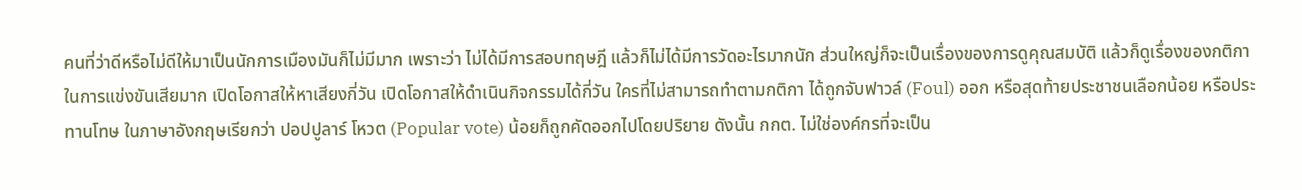คนที่ว่าดีหรือไม่ดีให้มาเป็นนักการเมืองมันก็ไม่มีมาก เพราะว่า ไม่ได้มีการสอบทฤษฎี แล้วก็ไม่ได้มีการวัดอะไรมากนัก ส่วนใหญ่ก็จะเป็นเรื่องของการดูคุณสมบัติ แล้วก็ดูเรื่องของกติกาในการแข่งขันเสียมาก เปิดโอกาสให้หาเสียงกี่วัน เปิดโอกาสให้ดำเนินกิจกรรมได้กี่วัน ใครที่ไม่สามารถทำตามกติกา ได้ถูกจับฟาวล์ (Foul) ออก หรือสุดท้ายประชาชนเลือกน้อย หรือประทานโทษ ในภาษาอังกฤษเรียกว่า ปอปปูลาร์ โหวต (Popular vote) น้อยก็ถูกคัดออกไปโดยปริยาย ดังนั้น กกต. ไม่ใช่องค์กรที่จะเป็น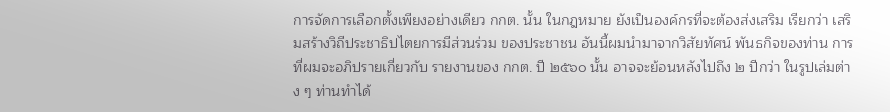การจัดการเลือกตั้งเพียงอย่างเดียว กกต. นั้น ในกฎหมาย ยังเป็นองค์กรที่จะต้องส่งเสริม เรียกว่า เสริมสร้างวิถีประชาธิปไตยการมีส่วนร่วม ของประชาชน อันนี้ผมนำมาจากวิสัยทัศน์ พันธกิจของท่าน การที่ผมจะอภิปรายเกี่ยวกับ รายงานของ กกต. ปี ๒๕๖๐ นั้น อาจจะย้อนหลังไปถึง ๒ ปีกว่า ในรูปเล่มต่าง ๆ ท่านทำได้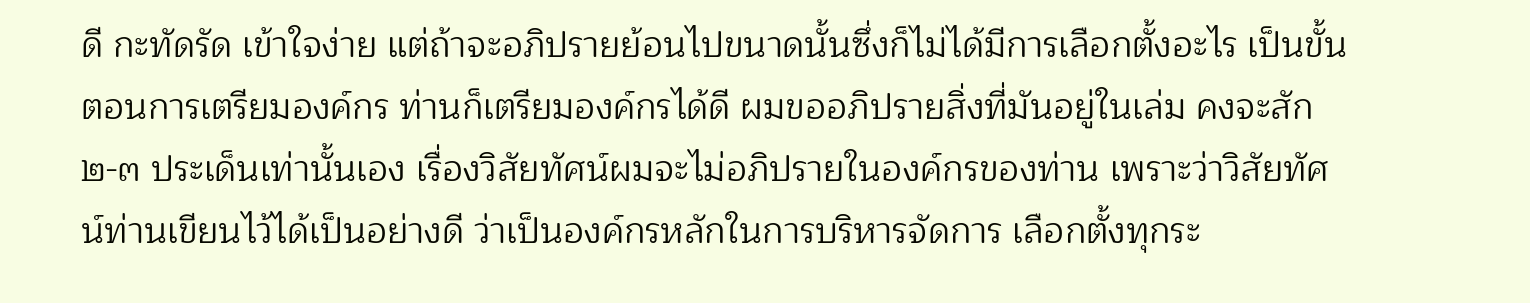ดี กะทัดรัด เข้าใจง่าย แต่ถ้าจะอภิปรายย้อนไปขนาดนั้นซึ่งก็ไม่ได้มีการเลือกตั้งอะไร เป็นขั้นตอนการเตรียมองค์กร ท่านก็เตรียมองค์กรได้ดี ผมขออภิปรายสิ่งที่มันอยู่ในเล่ม คงจะสัก ๒-๓ ประเด็นเท่านั้นเอง เรื่องวิสัยทัศน์ผมจะไม่อภิปรายในองค์กรของท่าน เพราะว่าวิสัยทัศน์ท่านเขียนไว้ได้เป็นอย่างดี ว่าเป็นองค์กรหลักในการบริหารจัดการ เลือกตั้งทุกระ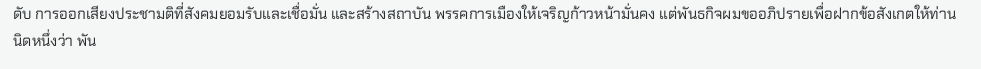ดับ การออกเสียงประชามติที่สังคมยอมรับและเชื่อมั่น และสร้างสถาบัน พรรคการเมืองให้เจริญก้าวหน้ามั่นคง แต่พันธกิจผมขออภิปรายเพื่อฝากข้อสังเกตให้ท่าน นิดหนึ่งว่า พัน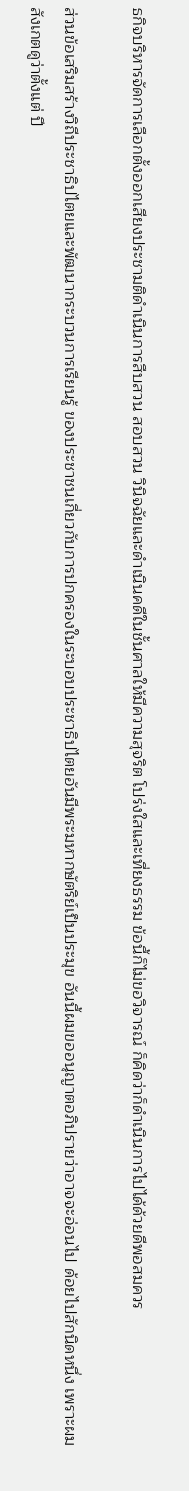ธกิจบริหารจัดการเลือกตั้งออกเสียงประชามติดำเนินการสืบสวน สอบสวน วินิจฉัยและดำเนินคดีในชั้นศาลให้มีความสุจริต โปร่งใสและเที่ยงธรรม ข้อนี้ก็ไม่ขอวิจารณ์ ก็คิดว่าก็ดำเนินการไปได้ด้วยดีพอสมควร

ส่วนข้อเสริมสร้างวิถีประชาธิปไตยและพัฒนากระบวนการเรียนรู้ ของประชาชนเกี่ยวกับการปกครองในระบอบประชาธิปไตยอันมีพระมหากษัตริย์เป็นประมุข อันนี้ผมขออนุญาตอภิปรายว่าอาจจะอ่อนไป ด้อยไปสักนิดหนึ่ง เพราะผมสังเกตดูว่าตั้งแต่ ปี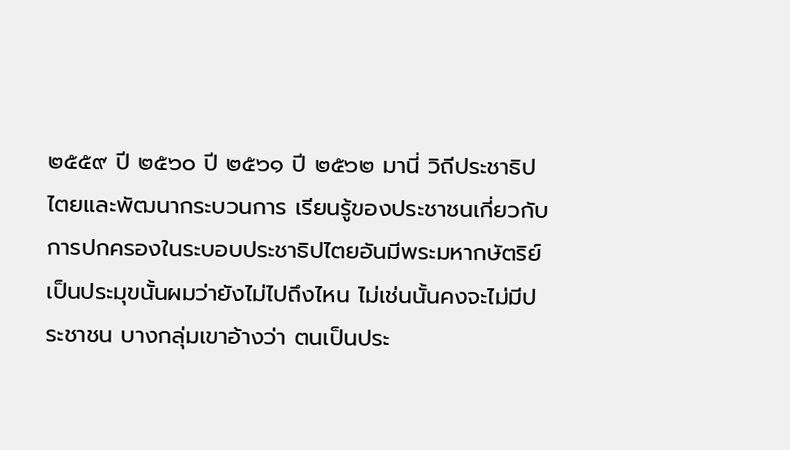๒๕๕๙ ปี ๒๕๖๐ ปี ๒๕๖๑ ปี ๒๕๖๒ มานี่ วิถีประชาธิปไตยและพัฒนากระบวนการ เรียนรู้ของประชาชนเกี่ยวกับการปกครองในระบอบประชาธิปไตยอันมีพระมหากษัตริย์ เป็นประมุขนั้นผมว่ายังไม่ไปถึงไหน ไม่เช่นนั้นคงจะไม่มีประชาชน บางกลุ่มเขาอ้างว่า ตนเป็นประ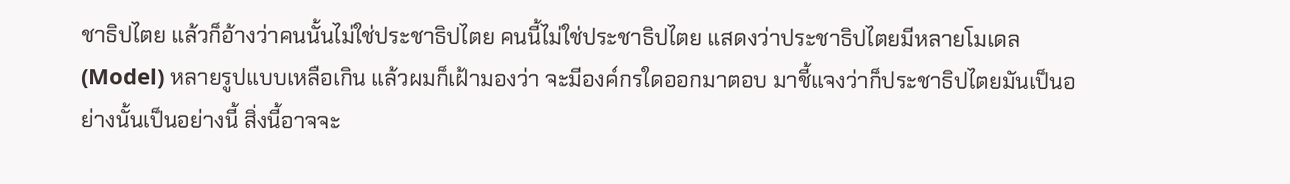ชาธิปไตย แล้วก็อ้างว่าคนนั้นไม่ใช่ประชาธิปไตย คนนี้ไม่ใช่ประชาธิปไตย แสดงว่าประชาธิปไตยมีหลายโมเดล (Model) หลายรูปแบบเหลือเกิน แล้วผมก็เฝ้ามองว่า จะมีองค์กรใดออกมาตอบ มาชี้แจงว่าก็ประชาธิปไตยมันเป็นอย่างนั้นเป็นอย่างนี้ สิ่งนี้อาจจะ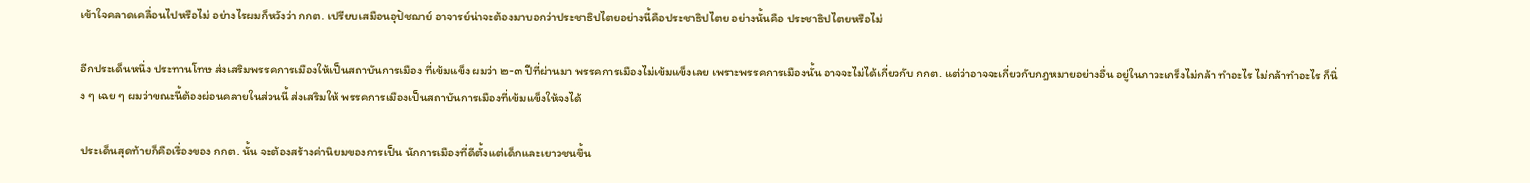เข้าใจคลาดเคลื่อนไปหรือไม่ อย่างไรผมก็หวังว่า กกต. เปรียบเสมือนอุปัชฌาย์ อาจารย์น่าจะต้องมาบอกว่าประชาธิปไตยอย่างนี้คือประชาธิปไตย อย่างนั้นคือ ประชาธิปไตยหรือไม่

อีกประเด็นหนึ่ง ประทานโทษ ส่งเสริมพรรคการเมืองให้เป็นสถาบันการเมือง ที่เข้มแข็ง ผมว่า ๒-๓ ปีที่ผ่านมา พรรคการเมืองไม่เข้มแข็งเลย เพราะพรรคการเมืองนั้น อาจจะไม่ได้เกี่ยวกับ กกต. แต่ว่าอาจจะเกี่ยวกับกฎหมายอย่างอื่น อยู่ในภาวะเกร็งไม่กล้า ทำอะไร ไม่กล้าทำอะไร ก็นิ่ง ๆ เฉย ๆ ผมว่าขณะนี้ต้องผ่อนคลายในส่วนนี้ ส่งเสริมให้ พรรคการเมืองเป็นสถาบันการเมืองที่เข้มแข็งให้จงได้

ประเด็นสุดท้ายก็คือเรื่องของ กกต. นั้น จะต้องสร้างค่านิยมของการเป็น นักการเมืองที่ดีตั้งแต่เด็กและเยาวชนขึ้น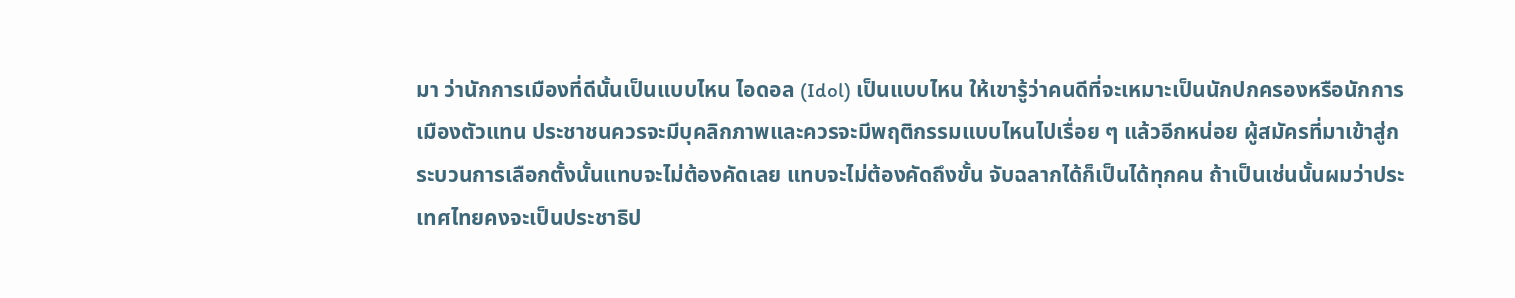มา ว่านักการเมืองที่ดีนั้นเป็นแบบไหน ไอดอล (Idol) เป็นแบบไหน ให้เขารู้ว่าคนดีที่จะเหมาะเป็นนักปกครองหรือนักการเมืองตัวแทน ประชาชนควรจะมีบุคลิกภาพและควรจะมีพฤติกรรมแบบไหนไปเรื่อย ๆ แล้วอีกหน่อย ผู้สมัครที่มาเข้าสู่กระบวนการเลือกตั้งนั้นแทบจะไม่ต้องคัดเลย แทบจะไม่ต้องคัดถึงขั้น จับฉลากได้ก็เป็นได้ทุกคน ถ้าเป็นเช่นนั้นผมว่าประเทศไทยคงจะเป็นประชาธิป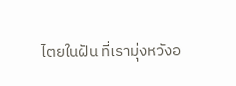ไตยในฝัน ที่เรามุ่งหวังอ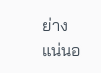ย่างแน่นอ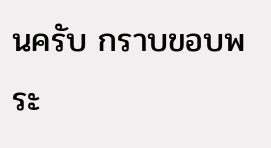นครับ กราบขอบพระ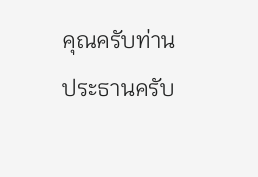คุณครับท่านประธานครับ